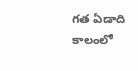గత ఏడాది కాలంలో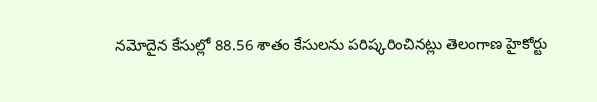నమోదైన కేసుల్లో 88.56 శాతం కేసులను పరిష్కరించినట్లు తెలంగాణ హైకోర్టు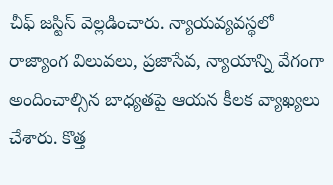చీఫ్ జస్టిస్ వెల్లడించారు. న్యాయవ్యవస్థలో రాజ్యాంగ విలువలు, ప్రజాసేవ, న్యాయాన్ని వేగంగా అందించాల్సిన బాధ్యతపై ఆయన కీలక వ్యాఖ్యలు చేశారు. కొత్త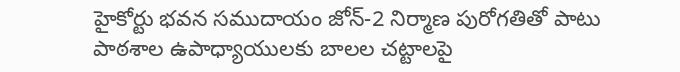హైకోర్టు భవన సముదాయం జోన్-2 నిర్మాణ పురోగతితో పాటు పాఠశాల ఉపాధ్యాయులకు బాలల చట్టాలపై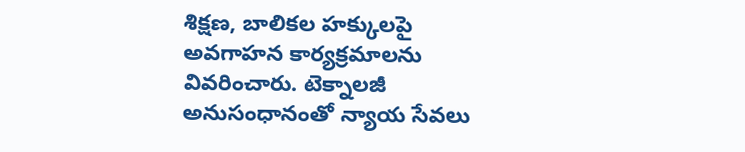శిక్షణ, బాలికల హక్కులపై అవగాహన కార్యక్రమాలను వివరించారు. టెక్నాలజీ అనుసంధానంతో న్యాయ సేవలు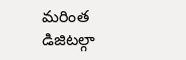మరింత డిజిటల్గా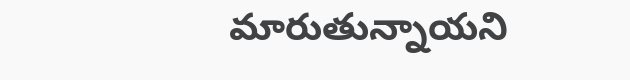మారుతున్నాయని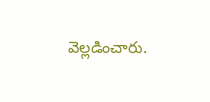వెల్లడించారు.